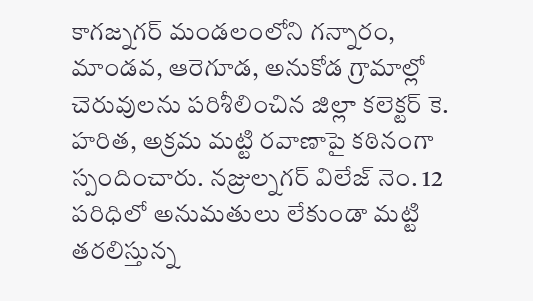కాగజ్నగర్ మండలంలోని గన్నారం, మాండవ, ఆరెగూడ, అనుకోడ గ్రామాల్లో చెరువులను పరిశీలించిన జిల్లా కలెక్టర్ కె. హరిత, అక్రమ మట్టి రవాణాపై కఠినంగా స్పందించారు. నజ్రుల్నగర్ విలేజ్ నెం. 12 పరిధిలో అనుమతులు లేకుండా మట్టి తరలిస్తున్న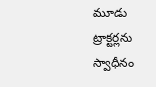మూడు ట్రాక్టర్లను స్వాధీనం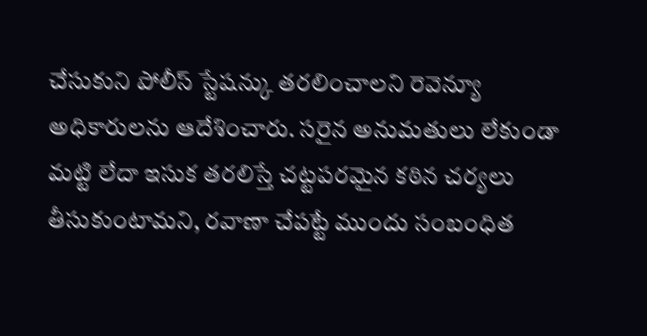చేసుకుని పోలీస్ స్టేషన్కు తరలించాలని రెవెన్యూ అధికారులను ఆదేశించారు. సరైన అనుమతులు లేకుండా మట్టి లేదా ఇసుక తరలిస్తే చట్టపరమైన కఠిన చర్యలు తీసుకుంటామని, రవాణా చేపట్టే ముందు సంబంధిత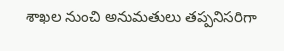శాఖల నుంచి అనుమతులు తప్పనిసరిగా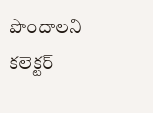పొందాలని కలెక్టర్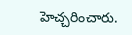హెచ్చరించారు.